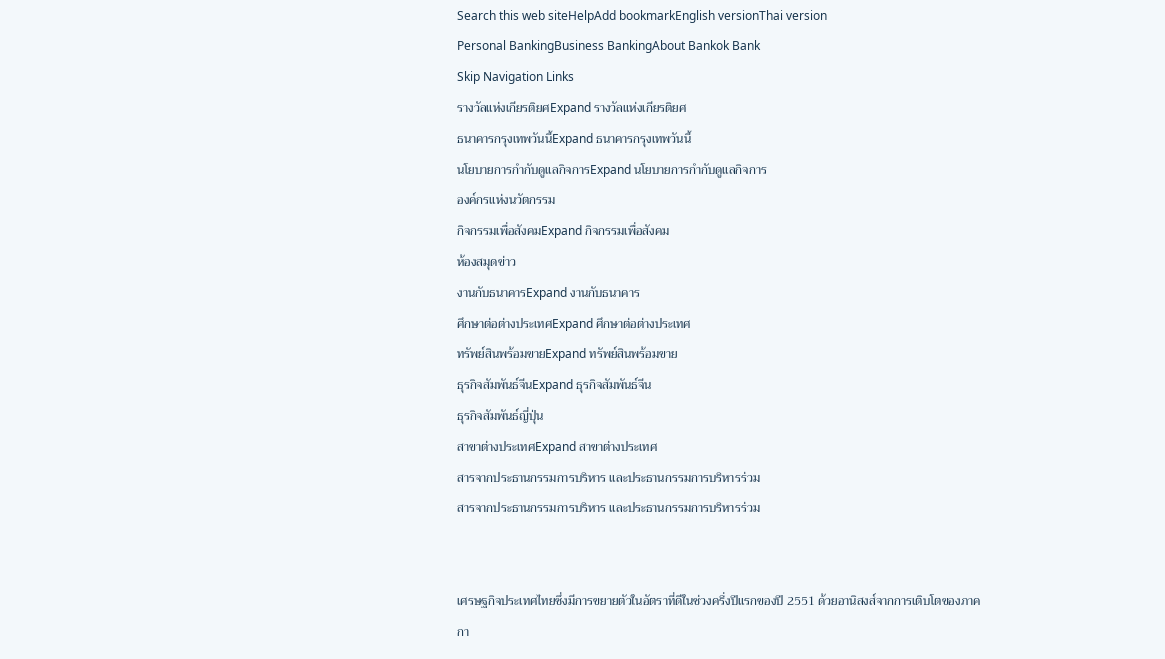Search this web siteHelpAdd bookmarkEnglish versionThai version
Personal BankingBusiness BankingAbout Bankok Bank
Skip Navigation Links
รางวัลแห่งเกียรติยศExpand รางวัลแห่งเกียรติยศ
ธนาคารกรุงเทพวันนี้Expand ธนาคารกรุงเทพวันนี้
นโยบายการกำกับดูแลกิจการExpand นโยบายการกำกับดูแลกิจการ
องค์กรแห่งนวัตกรรม
กิจกรรมเพื่อสังคมExpand กิจกรรมเพื่อสังคม
ห้องสมุดข่าว
งานกับธนาคารExpand งานกับธนาคาร
ศึกษาต่อต่างประเทศExpand ศึกษาต่อต่างประเทศ
ทรัพย์สินพร้อมขายExpand ทรัพย์สินพร้อมขาย
ธุรกิจสัมพันธ์จีนExpand ธุรกิจสัมพันธ์จีน
ธุรกิจสัมพันธ์ญี่ปุ่น
สาขาต่างประเทศExpand สาขาต่างประเทศ
สารจากประธานกรรมการบริหาร และประธานกรรมการบริหารร่วม
สารจากประธานกรรมการบริหาร และประธานกรรมการบริหารร่วม


เศรษฐกิจประเทศไทยซึ่งมีการขยายตัวในอัตราที่ดีในช่วงครึ่งปีแรกของปี 2551 ด้วยอานิสงส์จากการเติบโตของภาคกา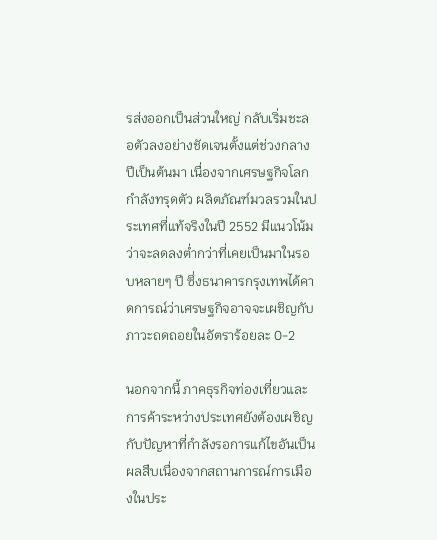รส่งออกเป็นส่วนใหญ่ กลับเริ่มชะลอตัวลงอย่างชัดเจนตั้งแต่ช่วงกลางปีเป็นต้นมา เนื่องจากเศรษฐกิจโลกกำลังทรุดตัว ผลิตภัณฑ์มวลรวมในประเทศที่แท้จริงในปี 2552 มีแนวโน้มว่าจะลดลงต่ำกว่าที่เคยเป็นมาในรอบหลายๆ ปี ซึ่งธนาคารกรุงเทพได้คาดการณ์ว่าเศรษฐกิจอาจจะเผชิญกับภาวะถดถอยในอัตราร้อยละ 0-2

นอกจากนี้ ภาคธุรกิจท่องเที่ยวและการค้าระหว่างประเทศยังต้องเผชิญกับปัญหาที่กำลังรอการแก้ไขอันเป็นผลสืบเนื่องจากสถานการณ์การเมืองในประ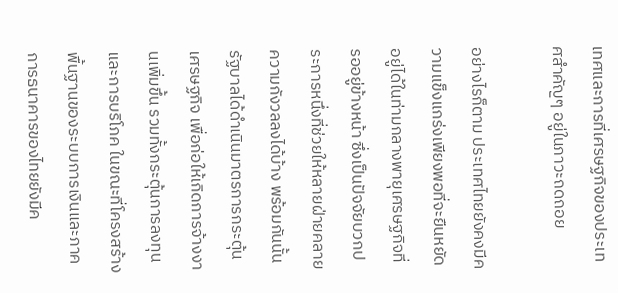เทศและการที่เศรษฐกิจของประเทศสำคัญๆ อยู่ในภาวะถดถอย

อย่างไรก็ตาม ประเทศไทยยังคงมีความแข็งแกร่งเพียงพอที่จะยืนหยัดอยู่ได้ในท่ามกลางพายุเศรษฐกิจที่รออยู่ข้างหน้า ซึ่งเป็นปัจจัยบวกประการหนึ่งที่ช่วยให้หลายฝ่ายคลายความกังวลลงได้บ้าง พร้อมกันนั้นรัฐบาลได้ดำเนินมาตรการกระตุ้นเศรษฐกิจ เพื่อก่อให้เกิดการจ้างงานเพิ่มขึ้น รวมทั้งกระตุ้นการลงทุนและการบริโภค ในขณะที่โครงสร้างพื้นฐานของระบบการเงินและภาคการธนาคารของไทยยังมีค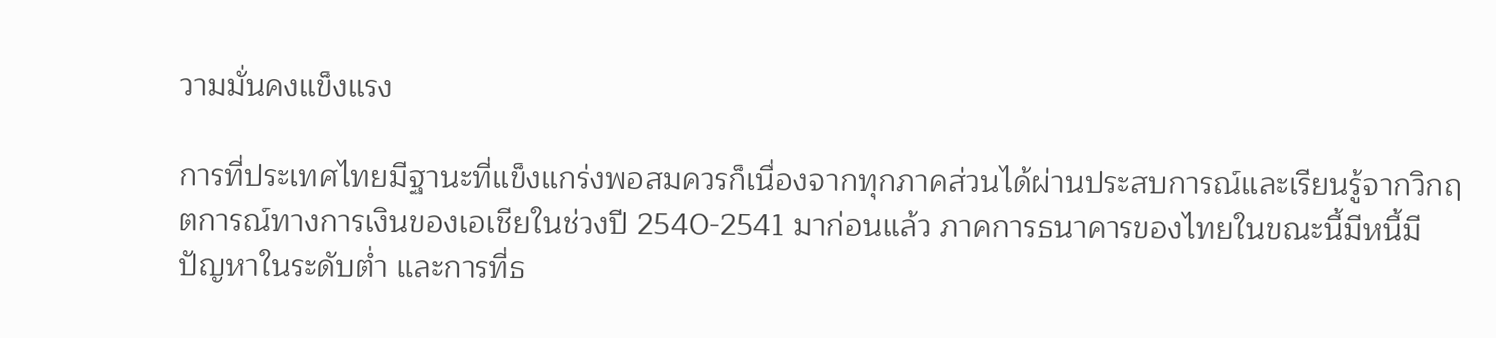วามมั่นคงแข็งแรง

การที่ประเทศไทยมีฐานะที่แข็งแกร่งพอสมควรก็เนื่องจากทุกภาคส่วนได้ผ่านประสบการณ์และเรียนรู้จากวิกฤตการณ์ทางการเงินของเอเชียในช่วงปี 2540-2541 มาก่อนแล้ว ภาคการธนาคารของไทยในขณะนี้มีหนี้มีปัญหาในระดับต่ำ และการที่ธ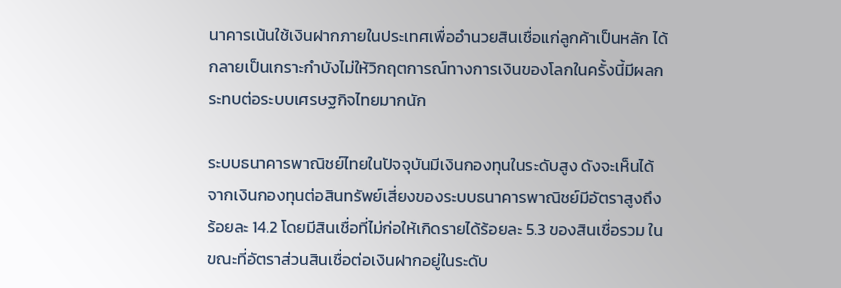นาคารเน้นใช้เงินฝากภายในประเทศเพื่ออำนวยสินเชื่อแก่ลูกค้าเป็นหลัก ได้กลายเป็นเกราะกำบังไม่ให้วิกฤตการณ์ทางการเงินของโลกในครั้งนี้มีผลกระทบต่อระบบเศรษฐกิจไทยมากนัก

ระบบธนาคารพาณิชย์ไทยในปัจจุบันมีเงินกองทุนในระดับสูง ดังจะเห็นได้จากเงินกองทุนต่อสินทรัพย์เสี่ยงของระบบธนาคารพาณิชย์มีอัตราสูงถึงร้อยละ 14.2 โดยมีสินเชื่อที่ไม่ก่อให้เกิดรายได้ร้อยละ 5.3 ของสินเชื่อรวม ในขณะที่อัตราส่วนสินเชื่อต่อเงินฝากอยู่ในระดับ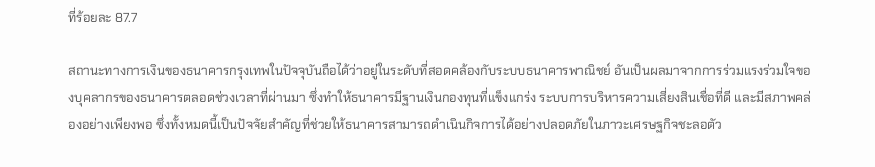ที่ร้อยละ 87.7

สถานะทางการเงินของธนาคารกรุงเทพในปัจจุบันถือได้ว่าอยู่ในระดับที่สอดคล้องกับระบบธนาคารพาณิชย์ อันเป็นผลมาจากการร่วมแรงร่วมใจของบุคลากรของธนาคารตลอดช่วงเวลาที่ผ่านมา ซึ่งทำให้ธนาคารมีฐานเงินกองทุนที่แข็งแกร่ง ระบบการบริหารความเสี่ยงสินเชื่อที่ดี และมีสภาพคล่องอย่างเพียงพอ ซึ่งทั้งหมดนี้เป็นปัจจัยสำคัญที่ช่วยให้ธนาคารสามารถดำเนินกิจการได้อย่างปลอดภัยในภาวะเศรษฐกิจชะลอตัว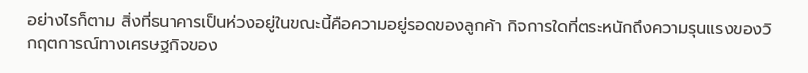อย่างไรก็ตาม สิ่งที่ธนาคารเป็นห่วงอยู่ในขณะนี้คือความอยู่รอดของลูกค้า กิจการใดที่ตระหนักถึงความรุนแรงของวิกฤตการณ์ทางเศรษฐกิจของ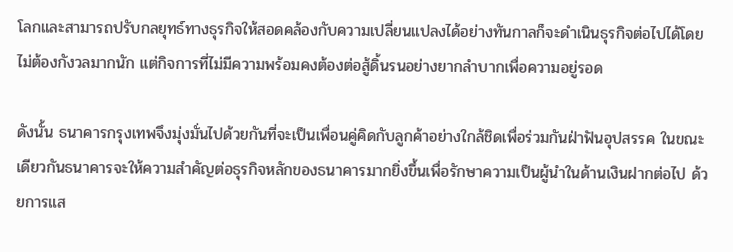โลกและสามารถปรับกลยุทธ์ทางธุรกิจให้สอดคล้องกับความเปลี่ยนแปลงได้อย่างทันกาลก็จะดำเนินธุรกิจต่อไปได้โดยไม่ต้องกังวลมากนัก แต่กิจการที่ไม่มีความพร้อมคงต้องต่อสู้ดิ้นรนอย่างยากลำบากเพื่อความอยู่รอด

ดังนั้น ธนาคารกรุงเทพจึงมุ่งมั่นไปด้วยกันที่จะเป็นเพื่อนคู่คิดกับลูกค้าอย่างใกล้ชิดเพื่อร่วมกันฝ่าฟันอุปสรรค ในขณะเดียวกันธนาคารจะให้ความสำคัญต่อธุรกิจหลักของธนาคารมากยิ่งขึ้นเพื่อรักษาความเป็นผู้นำในด้านเงินฝากต่อไป ด้วยการแส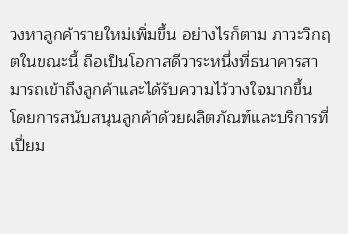วงหาลูกค้ารายใหม่เพิ่มขึ้น อย่างไรก็ตาม ภาวะวิกฤตในขณะนี้ ถือเป็นโอกาสดีวาระหนึ่งที่ธนาคารสามารถเข้าถึงลูกค้าและได้รับความไว้วางใจมากขึ้น โดยการสนับสนุนลูกค้าด้วยผลิตภัณฑ์และบริการที่เปี่ยม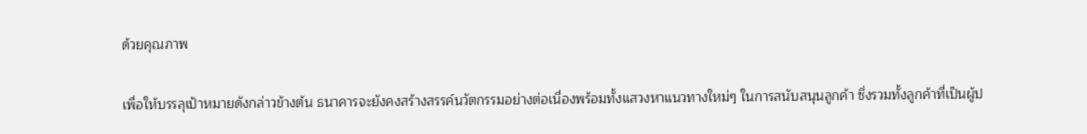ด้วยคุณภาพ

เพื่อให้บรรลุเป้าหมายดังกล่าวข้างต้น ธนาคารจะยังคงสร้างสรรค์นวัตกรรมอย่างต่อเนื่องพร้อมทั้งแสวงหาแนวทางใหม่ๆ ในการสนับสนุนลูกค้า ซึ่งรวมทั้งลูกค้าที่เป็นผู้ป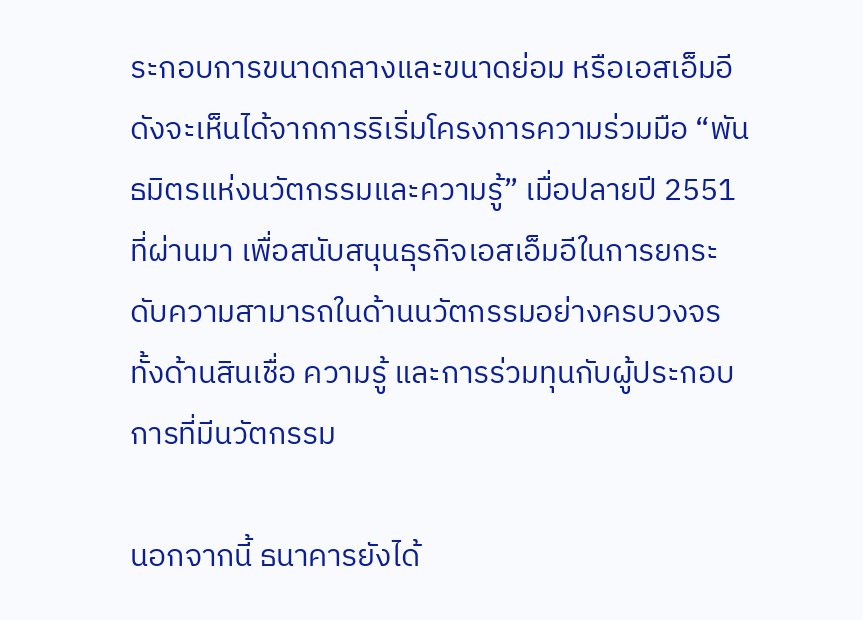ระกอบการขนาดกลางและขนาดย่อม หรือเอสเอ็มอี ดังจะเห็นได้จากการริเริ่มโครงการความร่วมมือ “พันธมิตรแห่งนวัตกรรมและความรู้” เมื่อปลายปี 2551 ที่ผ่านมา เพื่อสนับสนุนธุรกิจเอสเอ็มอีในการยกระดับความสามารถในด้านนวัตกรรมอย่างครบวงจร ทั้งด้านสินเชื่อ ความรู้ และการร่วมทุนกับผู้ประกอบการที่มีนวัตกรรม

นอกจากนี้ ธนาคารยังได้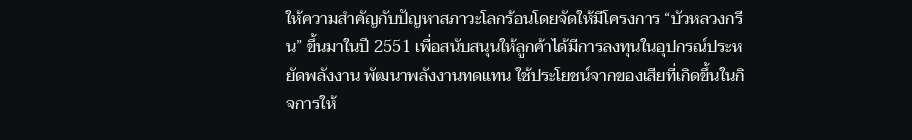ให้ความสำคัญกับปัญหาสภาวะโลกร้อนโดยจัดให้มีโครงการ “บัวหลวงกรีน” ขึ้นมาในปี 2551 เพื่อสนับสนุนให้ลูกค้าได้มีการลงทุนในอุปกรณ์ประหยัดพลังงาน พัฒนาพลังงานทดแทน ใช้ประโยชน์จากของเสียที่เกิดขึ้นในกิจการให้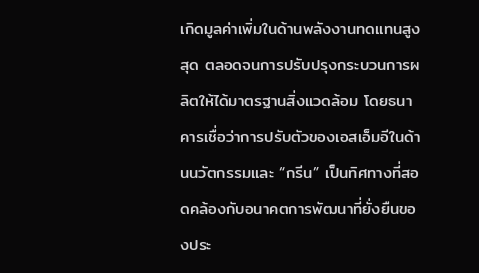เกิดมูลค่าเพิ่มในด้านพลังงานทดแทนสูงสุด ตลอดจนการปรับปรุงกระบวนการผลิตให้ได้มาตรฐานสิ่งแวดล้อม โดยธนาคารเชื่อว่าการปรับตัวของเอสเอ็มอีในด้านนวัตกรรมและ “กรีน” เป็นทิศทางที่สอดคล้องกับอนาคตการพัฒนาที่ยั่งยืนของประ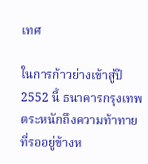เทศ

ในการก้าวย่างเข้าสู่ปี 2552 นี้ ธนาคารกรุงเทพตระหนักถึงความท้าทายที่รออยู่ข้างห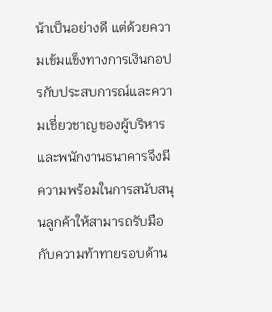น้าเป็นอย่างดี แต่ด้วยความเข้มแข็งทางการเงินกอปรกับประสบการณ์และความเชี่ยวชาญของผู้บริหารและพนักงานธนาคารจึงมีความพร้อมในการสนับสนุนลูกค้าให้สามารถรับมือกับความท้าทายรอบด้าน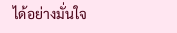ได้อย่างมั่นใจ